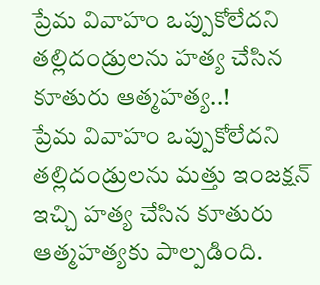ప్రేమ వివాహం ఒప్పుకోలేదని తల్లిదండ్రులను హత్య చేసిన కూతురు ఆత్మహత్య..!
ప్రేమ వివాహం ఒప్పుకోలేదని తల్లిదండ్రులను మత్తు ఇంజక్షన్ ఇచ్చి హత్య చేసిన కూతురు ఆత్మహత్యకు పాల్పడింది.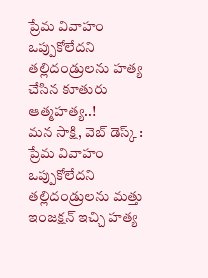ప్రేమ వివాహం ఒప్పుకోలేదని తల్లిదండ్రులను హత్య చేసిన కూతురు ఆత్మహత్య..!
మన సాక్షి, వెబ్ డెస్క్ :
ప్రేమ వివాహం ఒప్పుకోలేదని తల్లిదండ్రులను మత్తు ఇంజక్షన్ ఇచ్చి హత్య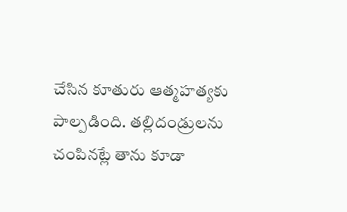చేసిన కూతురు ఆత్మహత్యకు పాల్పడింది. తల్లిదండ్రులను చంపినట్లే తాను కూడా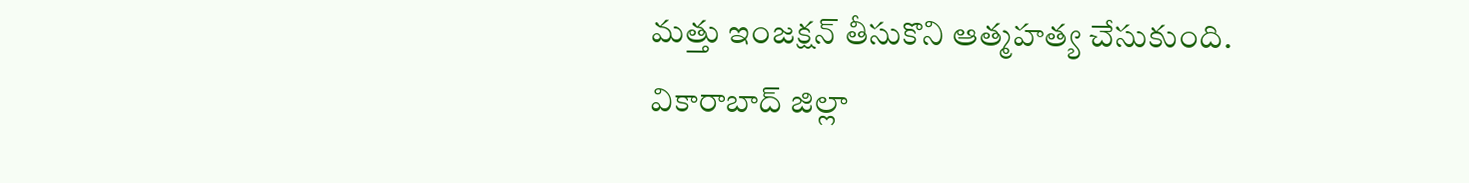మత్తు ఇంజక్షన్ తీసుకొని ఆత్మహత్య చేసుకుంది. వికారాబాద్ జిల్లా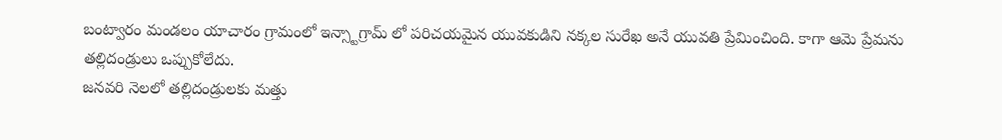బంట్వారం మండలం యాచారం గ్రామంలో ఇన్స్టాగ్రామ్ లో పరిచయమైన యువకుడిని నక్కల సురేఖ అనే యువతి ప్రేమించింది. కాగా ఆమె ప్రేమను తల్లిదండ్రులు ఒప్పుకోలేదు.
జనవరి నెలలో తల్లిదండ్రులకు మత్తు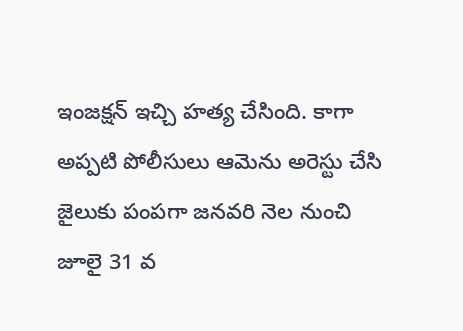ఇంజక్షన్ ఇచ్చి హత్య చేసింది. కాగా అప్పటి పోలీసులు ఆమెను అరెస్టు చేసి జైలుకు పంపగా జనవరి నెల నుంచి జూలై 31 వ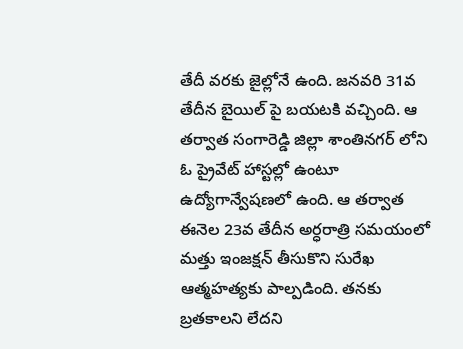తేదీ వరకు జైల్లోనే ఉంది. జనవరి 31వ తేదీన బైయిల్ పై బయటకి వచ్చింది. ఆ తర్వాత సంగారెడ్డి జిల్లా శాంతినగర్ లోని ఓ ప్రైవేట్ హాస్టల్లో ఉంటూ ఉద్యోగాన్వేషణలో ఉంది. ఆ తర్వాత ఈనెల 23వ తేదీన అర్ధరాత్రి సమయంలో మత్తు ఇంజక్షన్ తీసుకొని సురేఖ ఆత్మహత్యకు పాల్పడింది. తనకు బ్రతకాలని లేదని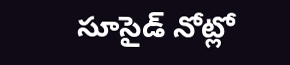సూసైడ్ నోట్లో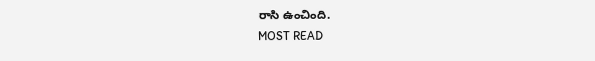రాసి ఉంచింది.
MOST READ